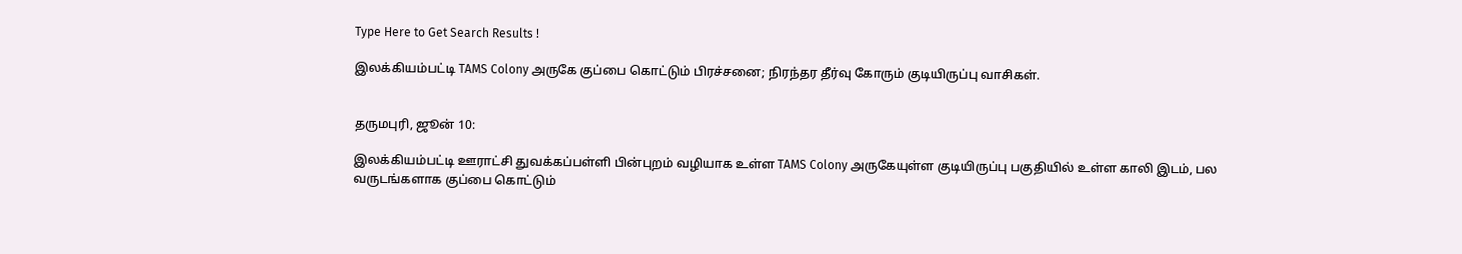Type Here to Get Search Results !

இலக்கியம்பட்டி TAMS Colony அருகே குப்பை கொட்டும் பிரச்சனை; நிரந்தர தீர்வு கோரும் குடியிருப்பு வாசிகள்.


தருமபுரி, ஜூன் 10:

இலக்கியம்பட்டி ஊராட்சி துவக்கப்பள்ளி பின்புறம் வழியாக உள்ள TAMS Colony அருகேயுள்ள குடியிருப்பு பகுதியில் உள்ள காலி இடம், பல வருடங்களாக குப்பை கொட்டும்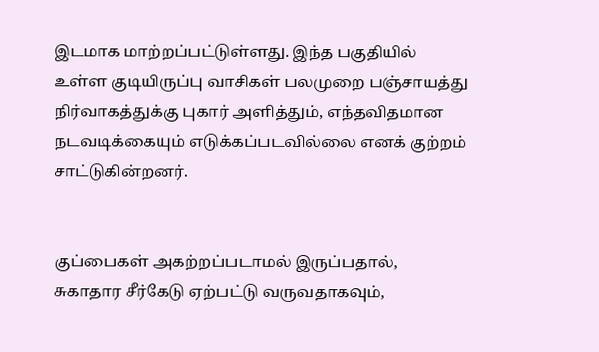இடமாக மாற்றப்பட்டுள்ளது. இந்த பகுதியில் உள்ள குடியிருப்பு வாசிகள் பலமுறை பஞ்சாயத்து நிர்வாகத்துக்கு புகார் அளித்தும், எந்தவிதமான நடவடிக்கையும் எடுக்கப்படவில்லை எனக் குற்றம் சாட்டுகின்றனர்.


குப்பைகள் அகற்றப்படாமல் இருப்பதால், சுகாதார சீர்கேடு ஏற்பட்டு வருவதாகவும்,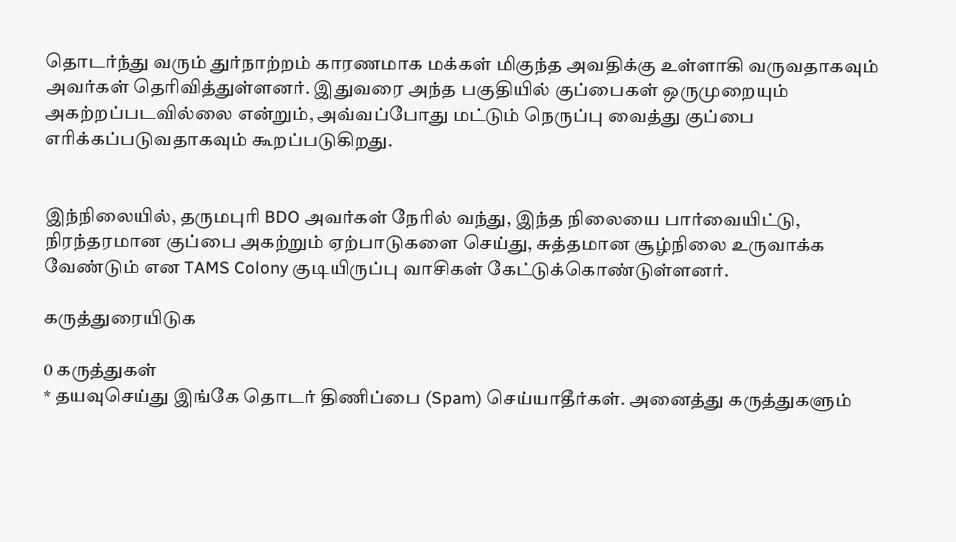தொடர்ந்து வரும் துர்நாற்றம் காரணமாக மக்கள் மிகுந்த அவதிக்கு உள்ளாகி வருவதாகவும் அவர்கள் தெரிவித்துள்ளனர். இதுவரை அந்த பகுதியில் குப்பைகள் ஒருமுறையும் அகற்றப்படவில்லை என்றும், அவ்வப்போது மட்டும் நெருப்பு வைத்து குப்பை எரிக்கப்படுவதாகவும் கூறப்படுகிறது.


இந்நிலையில், தருமபுரி BDO அவர்கள் நேரில் வந்து, இந்த நிலையை பார்வையிட்டு, நிரந்தரமான குப்பை அகற்றும் ஏற்பாடுகளை செய்து, சுத்தமான சூழ்நிலை உருவாக்க வேண்டும் என TAMS Colony குடியிருப்பு வாசிகள் கேட்டுக்கொண்டுள்ளனர்.

கருத்துரையிடுக

0 கருத்துகள்
* தயவுசெய்து இங்கே தொடர் திணிப்பை (Spam) செய்யாதீர்கள். அனைத்து கருத்துகளும்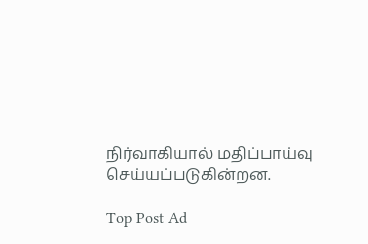நிர்வாகியால் மதிப்பாய்வு செய்யப்படுகின்றன.

Top Post Ad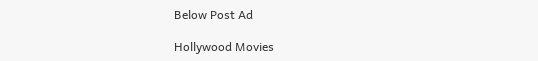Below Post Ad

Hollywood Movies